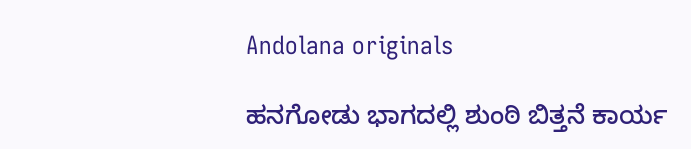Andolana originals

ಹನಗೋಡು ಭಾಗದಲ್ಲಿ ಶುಂಠಿ ಬಿತ್ತನೆ ಕಾರ್ಯ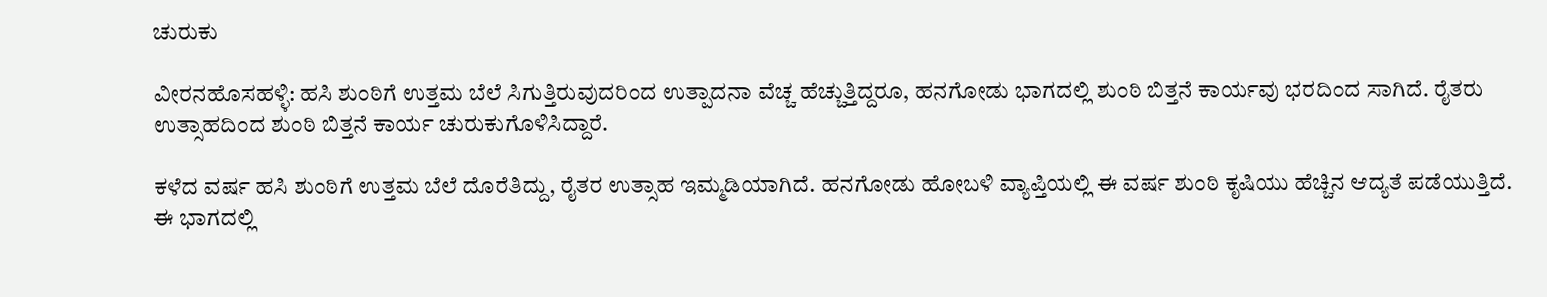ಚುರುಕು

ವೀರನಹೊಸಹಳ್ಳಿ: ಹಸಿ ಶುಂಠಿಗೆ ಉತ್ತಮ ಬೆಲೆ ಸಿಗುತ್ತಿರುವುದರಿಂದ ಉತ್ಪಾದನಾ ವೆಚ್ಚ ಹೆಚ್ಚುತ್ತಿದ್ದರೂ, ಹನಗೋಡು ಭಾಗದಲ್ಲಿ ಶುಂಠಿ ಬಿತ್ತನೆ ಕಾರ್ಯವು ಭರದಿಂದ ಸಾಗಿದೆ. ರೈತರು ಉತ್ಸಾಹದಿಂದ ಶುಂಠಿ ಬಿತ್ತನೆ ಕಾರ್ಯ ಚುರುಕುಗೊಳಿಸಿದ್ದಾರೆ.

ಕಳೆದ ವರ್ಷ ಹಸಿ ಶುಂಠಿಗೆ ಉತ್ತಮ ಬೆಲೆ ದೊರೆತಿದ್ದು, ರೈತರ ಉತ್ಸಾಹ ಇಮ್ಮಡಿಯಾಗಿದೆ. ಹನಗೋಡು ಹೋಬಳಿ ವ್ಯಾಪ್ತಿಯಲ್ಲಿ ಈ ವರ್ಷ ಶುಂಠಿ ಕೃಷಿಯು ಹೆಚ್ಚಿನ ಆದ್ಯತೆ ಪಡೆಯುತ್ತಿದೆ. ಈ ಭಾಗದಲ್ಲಿ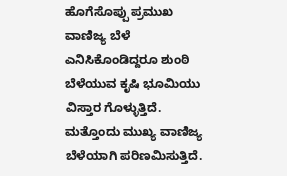ಹೊಗೆಸೊಪ್ಪು ಪ್ರಮುಖ ವಾಣಿಜ್ಯ ಬೆಳೆ ಎನಿಸಿಕೊಂಡಿದ್ದರೂ ಶುಂಠಿ ಬೆಳೆಯುವ ಕೃಷಿ ಭೂಮಿಯು ವಿಸ್ತಾರ ಗೊಳ್ಳುತ್ತಿದೆ. ಮತ್ತೊಂದು ಮುಖ್ಯ ವಾಣಿಜ್ಯ ಬೆಳೆಯಾಗಿ ಪರಿಣಮಿಸುತ್ತಿದೆ.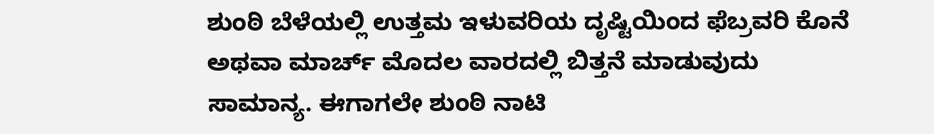ಶುಂಠಿ ಬೆಳೆಯಲ್ಲಿ ಉತ್ತಮ ಇಳುವರಿಯ ದೃಷ್ಟಿಯಿಂದ ಫೆಬ್ರವರಿ ಕೊನೆ ಅಥವಾ ಮಾರ್ಚ್ ಮೊದಲ ವಾರದಲ್ಲಿ ಬಿತ್ತನೆ ಮಾಡುವುದು ಸಾಮಾನ್ಯ. ಈಗಾಗಲೇ ಶುಂಠಿ ನಾಟಿ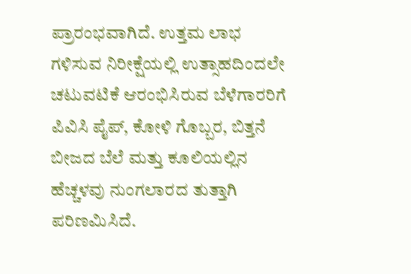ಪ್ರಾರಂಭವಾಗಿದೆ. ಉತ್ತಮ ಲಾಭ ಗಳಿಸುವ ನಿರೀಕ್ಷೆಯಲ್ಲಿ ಉತ್ಸಾಹದಿಂದಲೇ ಚಟುವಟಿಕೆ ಆರಂಭಿಸಿರುವ ಬೆಳೆಗಾರರಿಗೆ ಪಿವಿಸಿ ಪೈಪ್, ಕೋಳಿ ಗೊಬ್ಬರ, ಬಿತ್ತನೆ ಬೀಜದ ಬೆಲೆ ಮತ್ತು ಕೂಲಿಯಲ್ಲಿನ ಹೆಚ್ಚಳವು ನುಂಗಲಾರದ ತುತ್ತಾಗಿ ಪರಿಣಮಿಸಿದೆ.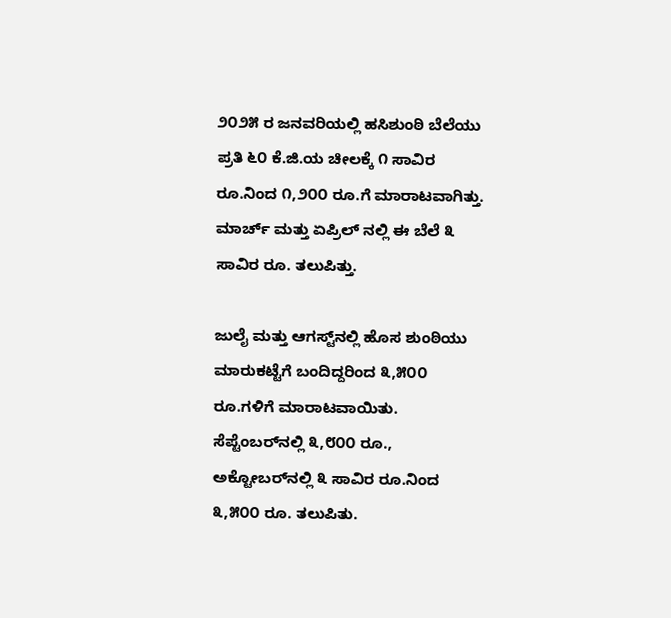೨೦೨೫ ರ ಜನವರಿಯಲ್ಲಿ ಹಸಿಶುಂಠಿ ಬೆಲೆಯು ಪ್ರತಿ ೬೦ ಕೆ.ಜಿ.ಯ ಚೀಲಕ್ಕೆ ೧ ಸಾವಿರ ರೂ.ನಿಂದ ೧,೨೦೦ ರೂ.ಗೆ ಮಾರಾಟವಾಗಿತ್ತು. ಮಾರ್ಚ್ ಮತ್ತು ಏಪ್ರಿಲ್ ನಲ್ಲಿ ಈ ಬೆಲೆ ೩ ಸಾವಿರ ರೂ. ತಲುಪಿತ್ತು.

ಜುಲೈ ಮತ್ತು ಆಗಸ್ಟ್‌ನಲ್ಲಿ ಹೊಸ ಶುಂಠಿಯು ಮಾರುಕಟ್ಟೆಗೆ ಬಂದಿದ್ದರಿಂದ ೩,೫೦೦ ರೂ.ಗಳಿಗೆ ಮಾರಾಟವಾಯಿತು. ಸೆಪ್ಟೆಂಬರ್‌ನಲ್ಲಿ ೩,೮೦೦ ರೂ., ಅಕ್ಟೋಬರ್‌ನಲ್ಲಿ ೩ ಸಾವಿರ ರೂ.ನಿಂದ ೩,೫೦೦ ರೂ. ತಲುಪಿತು.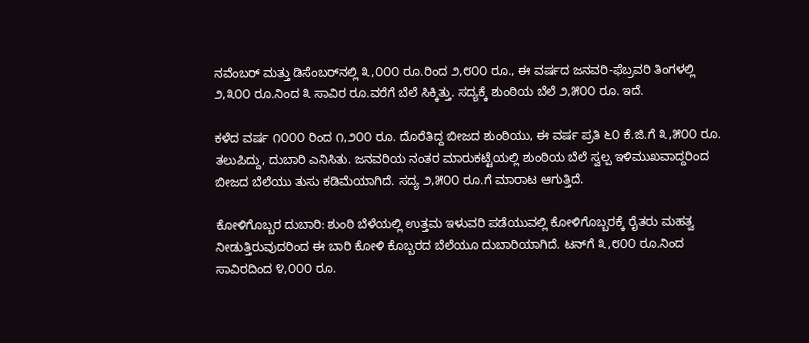ನವೆಂಬರ್ ಮತ್ತು ಡಿಸೆಂಬರ್‌ನಲ್ಲಿ ೩,೦೦೦ ರೂ.ರಿಂದ ೨,೮೦೦ ರೂ., ಈ ವರ್ಷದ ಜನವರಿ-ಫೆಬ್ರವರಿ ತಿಂಗಳಲ್ಲಿ ೨,೩೦೦ ರೂ.ನಿಂದ ೩ ಸಾವಿರ ರೂ.ವರೆಗೆ ಬೆಲೆ ಸಿಕ್ಕಿತ್ತು. ಸದ್ಯಕ್ಕೆ ಶುಂಠಿಯ ಬೆಲೆ ೨,೫೦೦ ರೂ. ಇದೆ.

ಕಳೆದ ವರ್ಷ ೧೦೦೦ ರಿಂದ ೧,೨೦೦ ರೂ. ದೊರೆತಿದ್ದ ಬೀಜದ ಶುಂಠಿಯು, ಈ ವರ್ಷ ಪ್ರತಿ ೬೦ ಕೆ.ಜಿ.ಗೆ ೩,೫೦೦ ರೂ. ತಲುಪಿದ್ದು, ದುಬಾರಿ ಎನಿಸಿತು. ಜನವರಿಯ ನಂತರ ಮಾರುಕಟ್ಟೆಯಲ್ಲಿ ಶುಂಠಿಯ ಬೆಲೆ ಸ್ವಲ್ಪ ಇಳಿಮುಖವಾದ್ದರಿಂದ ಬೀಜದ ಬೆಲೆಯು ತುಸು ಕಡಿಮೆಯಾಗಿದೆ. ಸದ್ಯ ೨,೫೦೦ ರೂ.ಗೆ ಮಾರಾಟ ಆಗುತ್ತಿದೆ.

ಕೋಳಿಗೊಬ್ಬರ ದುಬಾರಿ: ಶುಂಠಿ ಬೆಳೆಯಲ್ಲಿ ಉತ್ತಮ ಇಳುವರಿ ಪಡೆಯುವಲ್ಲಿ ಕೋಳಿಗೊಬ್ಬರಕ್ಕೆ ರೈತರು ಮಹತ್ವ ನೀಡುತ್ತಿರುವುದರಿಂದ ಈ ಬಾರಿ ಕೋಳಿ ಕೊಬ್ಬರದ ಬೆಲೆಯೂ ದುಬಾರಿಯಾಗಿದೆ. ಟನ್‌ಗೆ ೩,೮೦೦ ರೂ.ನಿಂದ ಸಾವಿರದಿಂದ ೪,೦೦೦ ರೂ.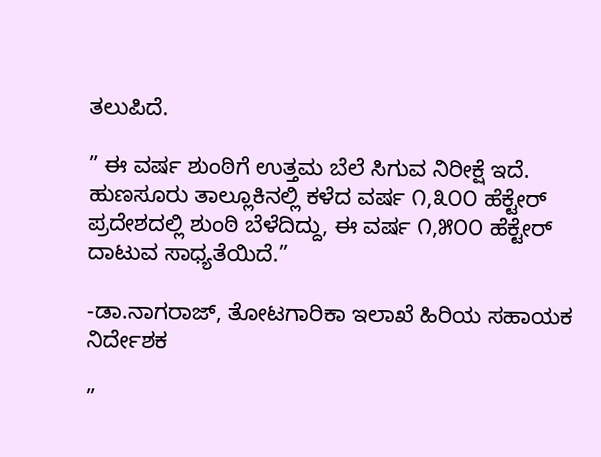ತಲುಪಿದೆ.

” ಈ ವರ್ಷ ಶುಂಠಿಗೆ ಉತ್ತಮ ಬೆಲೆ ಸಿಗುವ ನಿರೀಕ್ಷೆ ಇದೆ. ಹುಣಸೂರು ತಾಲ್ಲೂಕಿನಲ್ಲಿ ಕಳೆದ ವರ್ಷ ೧,೩೦೦ ಹೆಕ್ಟೇರ್ ಪ್ರದೇಶದಲ್ಲಿ ಶುಂಠಿ ಬೆಳೆದಿದ್ದು, ಈ ವರ್ಷ ೧,೫೦೦ ಹೆಕ್ಟೇರ್ ದಾಟುವ ಸಾಧ್ಯತೆಯಿದೆ.”

-ಡಾ.ನಾಗರಾಜ್, ತೋಟಗಾರಿಕಾ ಇಲಾಖೆ ಹಿರಿಯ ಸಹಾಯಕ ನಿರ್ದೇಶಕ

”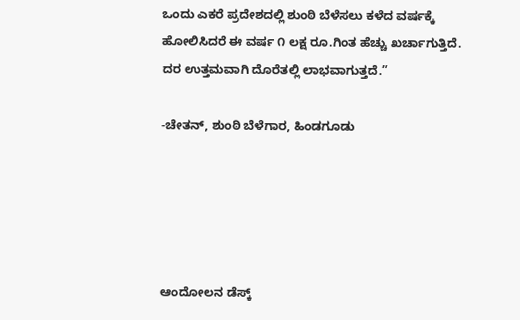ಒಂದು ಎಕರೆ ಪ್ರದೇಶದಲ್ಲಿ ಶುಂಠಿ ಬೆಳೆಸಲು ಕಳೆದ ವರ್ಷಕ್ಕೆ ಹೋಲಿಸಿದರೆ ಈ ವರ್ಷ ೧ ಲಕ್ಷ ರೂ.ಗಿಂತ ಹೆಚ್ಚು ಖರ್ಚಾಗುತ್ತಿದೆ. ದರ ಉತ್ತಮವಾಗಿ ದೊರೆತಲ್ಲಿ ಲಾಭವಾಗುತ್ತದೆ.”

-ಚೇತನ್, ಶುಂಠಿ ಬೆಳೆಗಾರ, ಹಿಂಡಗೂಡು





ಆಂದೋಲನ ಡೆಸ್ಕ್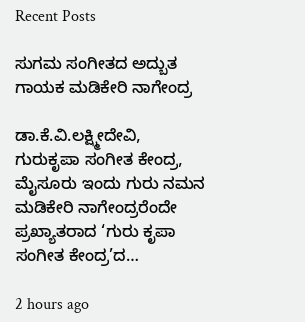Recent Posts

ಸುಗಮ ಸಂಗೀತದ ಅದ್ಬುತ ಗಾಯಕ ಮಡಿಕೇರಿ ನಾಗೇಂದ್ರ

ಡಾ.ಕೆ.ವಿ.ಲಕ್ಷ್ಮೀದೇವಿ, ಗುರುಕೃಪಾ ಸಂಗೀತ ಕೇಂದ್ರ, ಮೈಸೂರು ಇಂದು ಗುರು ನಮನ ಮಡಿಕೇರಿ ನಾಗೇಂದ್ರರೆಂದೇ ಪ್ರಖ್ಯಾತರಾದ ‘ಗುರು ಕೃಪಾ ಸಂಗೀತ ಕೇಂದ್ರ’ದ…

2 hours ago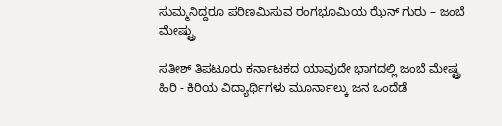ಸುಮ್ಮನಿದ್ದರೂ ಪರಿಣಮಿಸುವ ರಂಗಭೂಮಿಯ ಝೆನ್ ಗುರು – ಜಂಬೆ ಮೇಷ್ಟ್ರು

ಸತೀಶ್ ತಿಪಟೂರು ಕರ್ನಾಟಕದ ಯಾವುದೇ ಭಾಗದಲ್ಲಿ ಜಂಬೆ ಮೇಷ್ಟ್ರ ಹಿರಿ - ಕಿರಿಯ ವಿದ್ಯಾರ್ಥಿಗಳು ಮೂರ್ನಾಲ್ಕು ಜನ ಒಂದೆಡೆ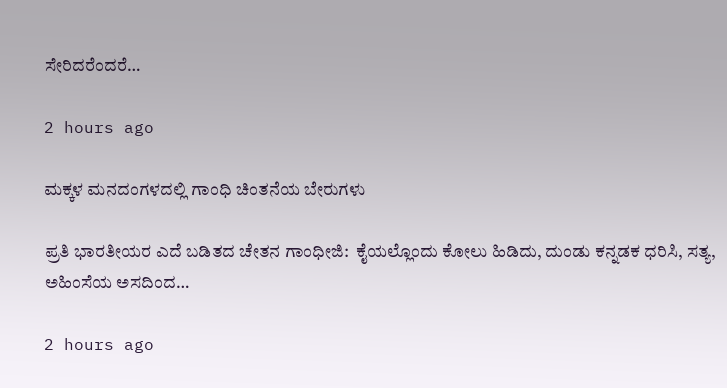ಸೇರಿದರೆಂದರೆ…

2 hours ago

ಮಕ್ಕಳ ಮನದಂಗಳದಲ್ಲಿ ಗಾಂಧಿ ಚಿಂತನೆಯ ಬೇರುಗಳು

ಪ್ರತಿ ಭಾರತೀಯರ ಎದೆ ಬಡಿತದ ಚೇತನ ಗಾಂಧೀಜಿ:  ಕೈಯಲ್ಲೊಂದು ಕೋಲು ಹಿಡಿದು, ದುಂಡು ಕನ್ನಡಕ ಧರಿಸಿ, ಸತ್ಯ, ಅಹಿಂಸೆಯ ಅಸದಿಂದ…

2 hours ago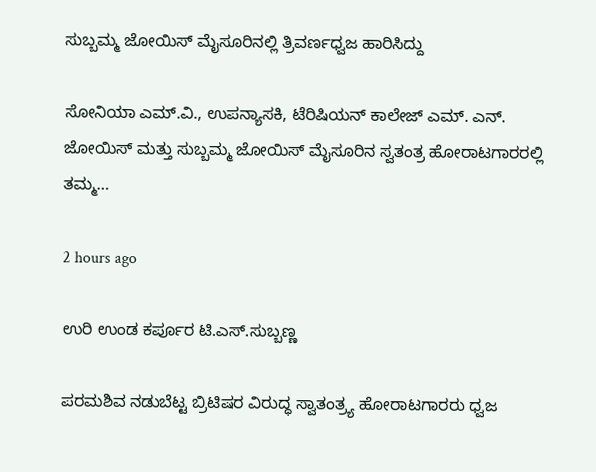ಸುಬ್ಬಮ್ಮ ಜೋಯಿಸ್ ಮೈಸೂರಿನಲ್ಲಿ ತ್ರಿವರ್ಣಧ್ವಜ ಹಾರಿಸಿದ್ದು

ಸೋನಿಯಾ ಎಮ್.ವಿ., ಉಪನ್ಯಾಸಕಿ, ಟೆರಿಷಿಯನ್ ಕಾಲೇಜ್ ಎಮ್. ಎನ್. ಜೋಯಿಸ್ ಮತ್ತು ಸುಬ್ಬಮ್ಮ ಜೋಯಿಸ್ ಮೈಸೂರಿನ ಸ್ವತಂತ್ರ ಹೋರಾಟಗಾರರಲ್ಲಿ ತಮ್ಮ…

2 hours ago

ಉರಿ ಉಂಡ ಕರ್ಪೂರ ಟಿ.ಎಸ್.ಸುಬ್ಬಣ್ಣ

ಪರಮಶಿವ ನಡುಬೆಟ್ಟ ಬ್ರಿಟಿಷರ ವಿರುದ್ಧ ಸ್ವಾತಂತ್ರ್ಯ ಹೋರಾಟಗಾರರು ಧ್ವಜ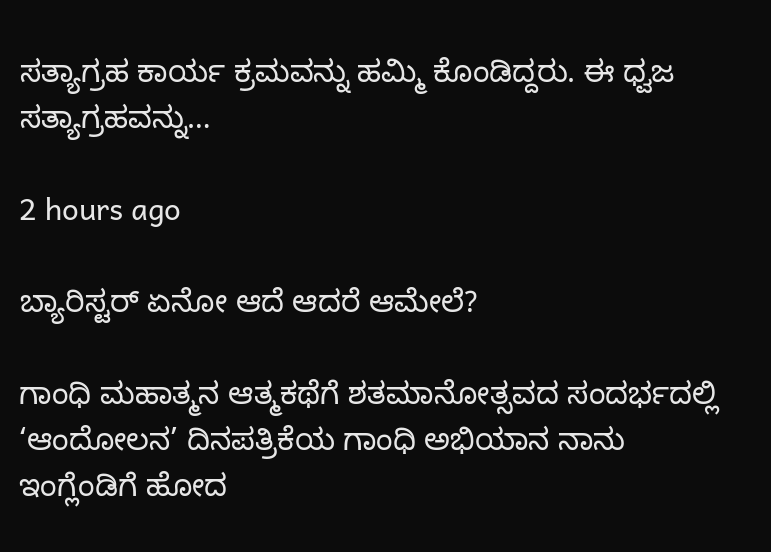ಸತ್ಯಾಗ್ರಹ ಕಾರ್ಯ ಕ್ರಮವನ್ನು ಹಮ್ಮಿ ಕೊಂಡಿದ್ದರು. ಈ ಧ್ವಜ ಸತ್ಯಾಗ್ರಹವನ್ನು…

2 hours ago

ಬ್ಯಾರಿಸ್ಟರ್ ಏನೋ ಆದೆ ಆದರೆ ಆಮೇಲೆ?

ಗಾಂಧಿ ಮಹಾತ್ಮನ ಆತ್ಮಕಥೆಗೆ ಶತಮಾನೋತ್ಸವದ ಸಂದರ್ಭದಲ್ಲಿ ‘ಆಂದೋಲನ’ ದಿನಪತ್ರಿಕೆಯ ಗಾಂಧಿ ಅಭಿಯಾನ ನಾನು ಇಂಗ್ಲೆಂಡಿಗೆ ಹೋದ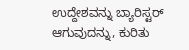ಉದ್ದೇಶವನ್ನು ಬ್ಯಾರಿಸ್ಟರ್ ಆಗುವುದನ್ನು, ಕುರಿತು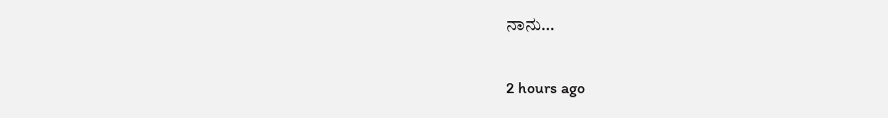ನಾನು…

2 hours ago